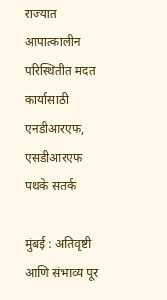राज्यात आपात्कालीन परिस्थितीत मदत कार्यासाठी एनडीआरएफ, एसडीआरएफ पथके सतर्क

मुंबई : अतिवृष्टी आणि संभाव्य पूर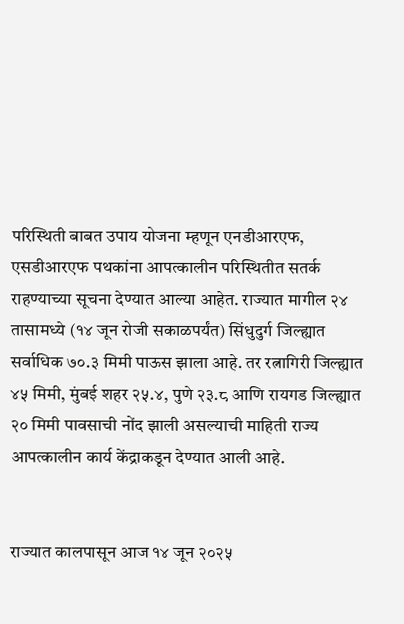परिस्थिती बाबत उपाय योजना म्हणून एनडीआरएफ, एसडीआरएफ पथकांना आपत्कालीन परिस्थितीत सतर्क राहण्याच्या सूचना देण्यात आल्या आहेत. राज्यात मागील २४ तासामध्ये (१४ जून रोजी सकाळपर्यंत) सिंधुदुर्ग जिल्ह्यात सर्वाधिक ७०.३ मिमी पाऊस झाला आहे. तर रत्नागिरी जिल्ह्यात ४५ मिमी, मुंबई शहर २५.४, पुणे २३.८ आणि रायगड जिल्ह्यात २० मिमी पावसाची नोंद झाली असल्याची माहिती राज्य आपत्कालीन कार्य केंद्राकडून देण्यात आली आहे.


राज्यात कालपासून आज १४ जून २०२५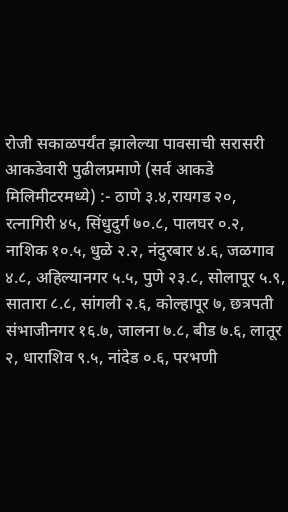रोजी सकाळपर्यंत झालेल्या पावसाची सरासरी आकडेवारी पुढीलप्रमाणे (सर्व आकडे मिलिमीटरमध्ये) :- ठाणे ३.४,रायगड २०, रत्नागिरी ४५, सिंधुदुर्ग ७०.८, पालघर ०.२, नाशिक १०.५, धुळे २.२, नंदुरबार ४.६, जळगाव ४.८, अहिल्यानगर ५.५, पुणे २३.८, सोलापूर ५.९, सातारा ८.८, सांगली २.६, कोल्हापूर ७, छत्रपती संभाजीनगर १६.७, जालना ७.८, बीड ७.६, लातूर २, धाराशिव ९.५, नांदेड ०.६, परभणी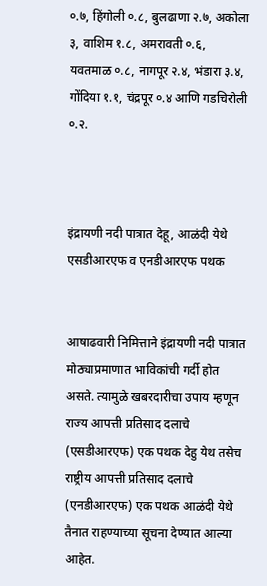०.७, हिंगोली ०.८, बुलढाणा २.७, अकोला ३, वाशिम १.८, अमरावती ०.६, यवतमाळ ०.८, नागपूर २.४, भंडारा ३.४, गोंदिया १.१, चंद्रपूर ०.४ आणि गडचिरोली ०.२.



इंद्रायणी नदी पात्रात देहू, आळंदी येथे एसडीआरएफ व एनडीआरएफ पथक


आषाढवारी निमित्ताने इंद्रायणी नदी पात्रात मोठ्याप्रमाणात भाविकांची गर्दी होत असते. त्यामुळे खबरदारीचा उपाय म्हणून राज्य आपत्ती प्रतिसाद दलाचे (एसडीआरएफ) एक पथक देहु येथ तसेच राष्ट्रीय आपत्ती प्रतिसाद दलाचे (एनडीआरएफ) एक पथक आळंदी येथे तैनात राहण्याच्या सूचना देण्यात आल्या आहेत.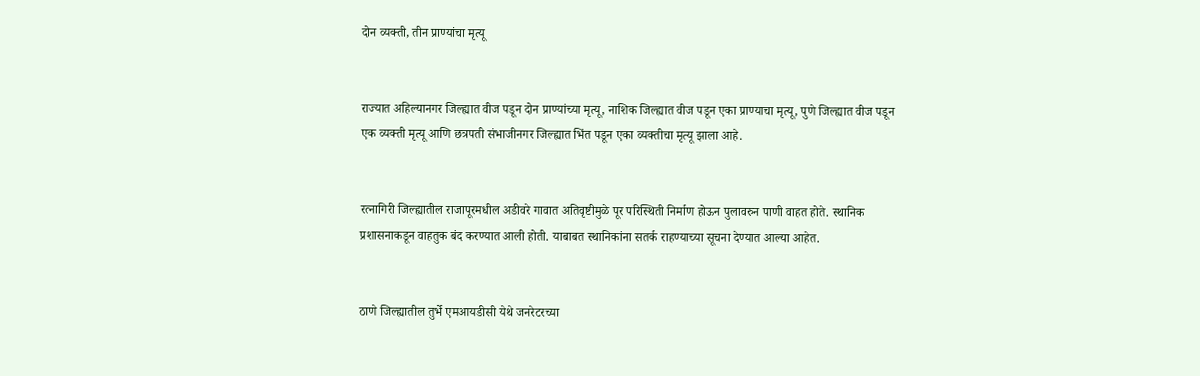दोन व्यक्ती, तीन प्राण्यांचा मृत्यू


राज्यात अहिल्यानगर जिल्ह्यात वीज पडून दोन प्राण्यांच्या मृत्यू, नाशिक जिल्ह्यात वीज पडून एका प्राण्याचा मृत्यू, पुणे जिल्ह्यात वीज पडून एक व्यक्ती मृत्यू आणि छत्रपती संभाजीनगर जिल्ह्यात भिंत पडून एका व्यक्तीचा मृत्यू झाला आहे.


रत्नागिरी जिल्ह्यातील राजापूरमधील अडीवरे गावात अतिवृष्टीमुळे पूर परिस्थिती निर्माण होऊन पुलावरुन पाणी वाहत होते. स्थानिक प्रशासनाकडून वाहतुक बंद करण्यात आली होती. याबाबत स्थानिकांना सतर्क राहण्याच्या सूचना देण्यात आल्या आहेत.


ठाणे जिल्ह्यातील तुर्भे एमआयडीसी येथे जनरेटरच्या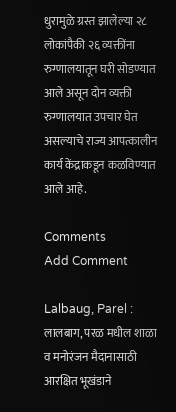धुरामुळे ग्रस्त झालेल्या २८ लोकांपैकी २६ व्यक्तींना रुग्णालयातून घरी सोडण्यात आले असून दोन व्यक्ती रुग्णालयात उपचार घेत असल्याचे राज्य आपत्कालीन कार्य केंद्राकडून कळविण्यात आले आहे.

Comments
Add Comment

Lalbaug, Parel : लालबाग, परळ मधील शाळा व मनोरंजन मैदानासाठी आरक्षित भूखंडाने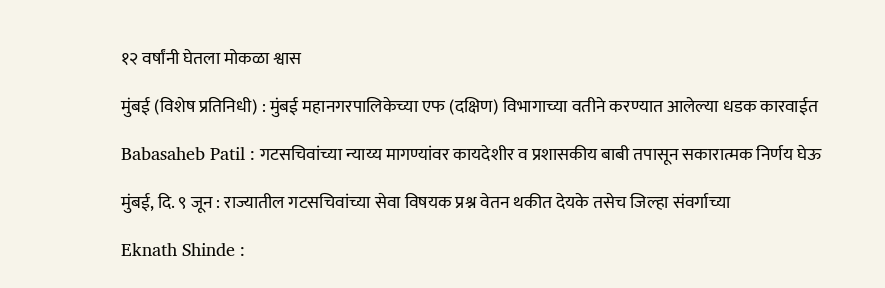१२ वर्षांनी घेतला मोकळा श्वास

मुंबई (विशेष प्रतिनिधी) : मुंबई महानगरपालिकेच्या एफ (दक्षिण) विभागाच्या वतीने करण्यात आलेल्या धडक कारवाईत

Babasaheb Patil : गटसचिवांच्या न्याय्य मागण्यांवर कायदेशीर व प्रशासकीय बाबी तपासून सकारात्मक निर्णय घेऊ

मुंबई, दि. ९ जून : राज्यातील गटसचिवांच्या सेवा विषयक प्रश्न वेतन थकीत देयके तसेच जिल्हा संवर्गाच्या

Eknath Shinde :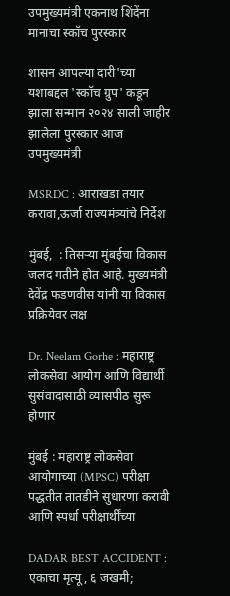उपमुख्यमंत्री एकनाथ शिंदेंना मानाचा स्कॉच पुरस्कार

शासन आपल्या दारी'च्या यशाबद्दल 'स्कॉच ग्रुप' कडून झाला सन्मान २०२४ साली जाहीर झालेला पुरस्कार आज उपमुख्यमंत्री

MSRDC : आराखडा तयार करावा,ऊर्जा राज्यमंत्र्यांचे निर्देश

मुंबई,  : तिसऱ्या मुंबईचा विकास जलद गतीने होत आहे. मुख्यमंत्री देवेंद्र फडणवीस यांनी या विकास प्रक्रियेवर लक्ष

Dr. Neelam Gorhe : महाराष्ट्र लोकसेवा आयोग आणि विद्यार्थी सुसंवादासाठी व्यासपीठ सुरू होणार

मुंबई : महाराष्ट्र लोकसेवा आयोगाच्या (MPSC) परीक्षा पद्धतीत तातडीने सुधारणा करावी आणि स्पर्धा परीक्षार्थींच्या

DADAR BEST ACCIDENT : एकाचा मृत्यू, ६ जखमी;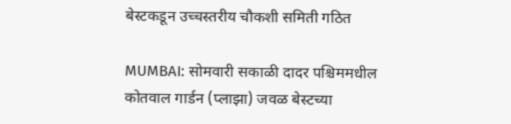बेस्टकडून उच्चस्तरीय चौकशी समिती गठित

MUMBAI: सोमवारी सकाळी दादर पश्चिममधील कोतवाल गार्डन (प्लाझा) जवळ बेस्टच्या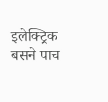इलेक्ट्रिक बसने पाच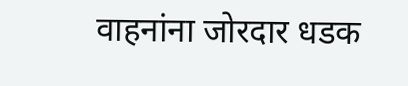वाहनांना जोरदार धडक